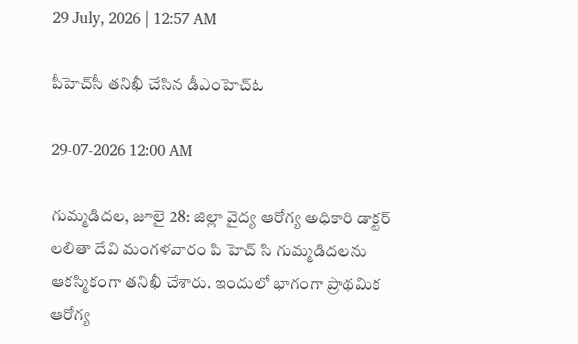29 July, 2026 | 12:57 AM

పీహెచ్‌సీ తనిఖీ చేసిన డీఎంహెచ్‌ఓ

29-07-2026 12:00 AM

గుమ్మడిదల, జూలై 28: జిల్లా వైద్య ఆరోగ్య అధికారి డాక్టర్ లలితా దేవి మంగళవారం పి హెచ్ సి గుమ్మడిదలను ఆకస్మికంగా తనిఖీ చేశారు. ఇందులో భాగంగా ప్రాథమిక ఆరోగ్య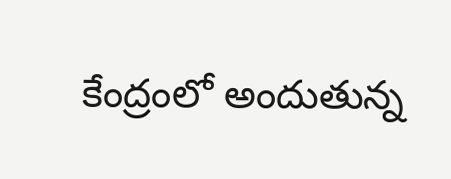కేంద్రంలో అందుతున్న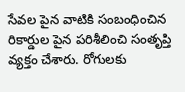సేవల పైన వాటికి సంబంధించిన రికార్డుల పైన పరిశీలించి సంతృప్తి వ్యక్తం చేశారు. రోగులకు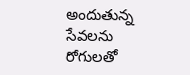అందుతున్న సేవలను రోగులతో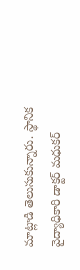మాట్లాడి తెలుసుకున్నారు. స్థానిక వైద్యాధికారి డాక్టర్ మధుకర్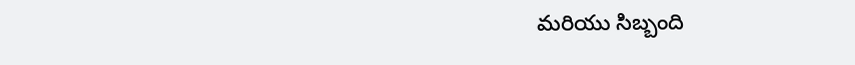మరియు సిబ్బంది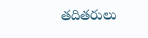తదితరులు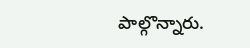పాల్గొన్నారు.